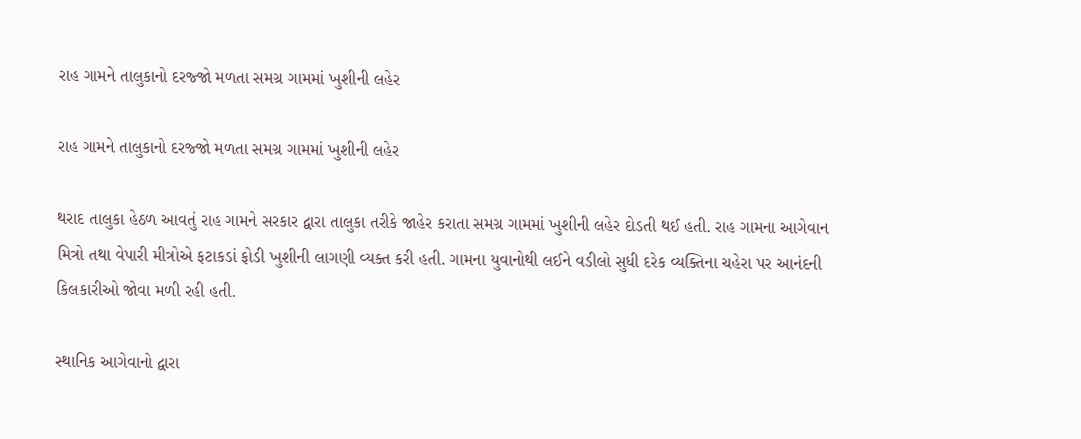રાહ ગામને તાલુકાનો દરજ્જો મળતા સમગ્ર ગામમાં ખુશીની લહેર

રાહ ગામને તાલુકાનો દરજ્જો મળતા સમગ્ર ગામમાં ખુશીની લહેર

થરાદ તાલુકા હેઠળ આવતું રાહ ગામને સરકાર દ્વારા તાલુકા તરીકે જાહેર કરાતા સમગ્ર ગામમાં ખુશીની લહેર દોડતી થઈ હતી. રાહ ગામના આગેવાન મિત્રો તથા વેપારી મીત્રોએ ફટાકડાં ફોડી ખુશીની લાગણી વ્યક્ત કરી હતી. ગામના યુવાનોથી લઈને વડીલો સુધી દરેક વ્યક્તિના ચહેરા પર આનંદની કિલકારીઓ જોવા મળી રહી હતી.

સ્થાનિક આગેવાનો દ્વારા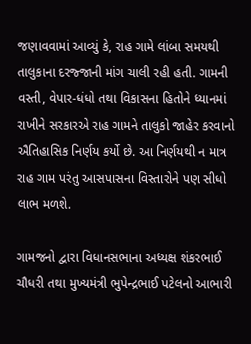જણાવવામાં આવ્યું કે, રાહ ગામે લાંબા સમયથી તાલુકાના દરજ્જાની માંગ ચાલી રહી હતી. ગામની વસ્તી, વેપાર-ધંધો તથા વિકાસના હિતોને ધ્યાનમાં રાખીને સરકારએ રાહ ગામને તાલુકો જાહેર કરવાનો ઐતિહાસિક નિર્ણય કર્યો છે. આ નિર્ણયથી ન માત્ર રાહ ગામ પરંતુ આસપાસના વિસ્તારોને પણ સીધો લાભ મળશે.

ગામજનો દ્વારા વિધાનસભાના અધ્યક્ષ શંકરભાઈ ચૌધરી તથા મુખ્યમંત્રી ભુપેન્દ્રભાઈ પટેલનો આભારી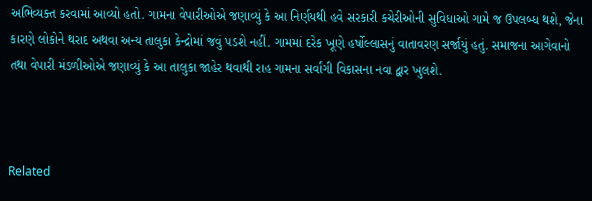અભિવ્યક્ત કરવામાં આવ્યો હતો. ગામના વેપારીઓએ જણાવ્યું કે આ નિર્ણયથી હવે સરકારી કચેરીઓની સુવિધાઓ ગામે જ ઉપલબ્ધ થશે, જેના કારણે લોકોને થરાદ અથવા અન્ય તાલુકા કેન્દ્રોમાં જવું પડશે નહીં. ગામમાં દરેક ખૂણે હર્ષોલ્લાસનું વાતાવરણ સર્જાયું હતું. સમાજના આગેવાનો તથા વેપારી મંડળીઓએ જણાવ્યું કે આ તાલુકા જાહેર થવાથી રાહ ગામના સર્વાંગી વિકાસના નવા દ્વાર ખુલશે.



Related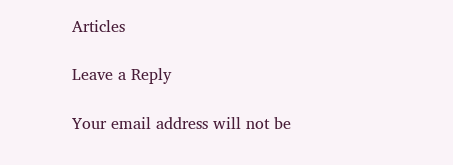Articles

Leave a Reply

Your email address will not be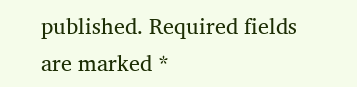published. Required fields are marked *